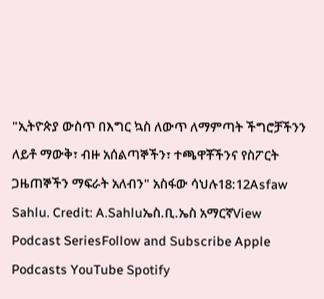"ኢትዮጵያ ውስጥ በእግር ኳስ ለውጥ ለማምጣት ችግሮቻችንን ለይቶ ማውቅ፣ ብዙ አሰልጣኞችን፣ ተጫዋቾችንና የስፖርት ጋዜጠኞችን ማፍራት አለብን" አስፋው ሳህሉ18:12Asfaw Sahlu. Credit: A.Sahluኤስ.ቢ.ኤስ አማርኛView Podcast SeriesFollow and Subscribe Apple Podcasts YouTube Spotify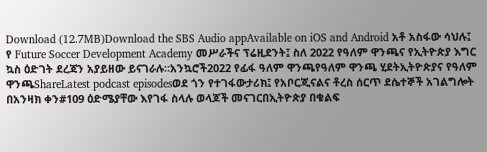Download (12.7MB)Download the SBS Audio appAvailable on iOS and Android አቶ አስፋው ሳህሉ፤ የ Future Soccer Development Academy መሥራችና ፕሬዚደንት፤ ስለ 2022 የዓለም ዋንጫና የኢትዮጵያ እግር ኳስ ዕድገት ደረጃን አያይዘው ይናገራሉ።አንኳሮች2022 የፊፋ ዓለም ዋንጫየዓለም ዋንጫ ሂደትኢትዮጵያና የዓለም ዋንጫShareLatest podcast episodesወደ ጎን የተገፋውታሪክ፤ የአቦርጂናልና ቶረስ ሰርጥ ደሴተኞች አገልግሎት በአንዛክ ቀን#109 ዕድሜያቸው እየገፋ ስላሉ ወላጆች መናገርበኢትዮጵያ በቁልፍ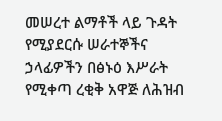መሠረተ ልማቶች ላይ ጉዳት የሚያደርሱ ሠራተኞችና ኃላፊዎችን በፅኑዕ እሥራት የሚቀጣ ረቂቅ አዋጅ ለሕዝብ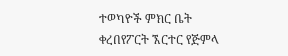ተወካዮች ምክር ቤት ቀረበየፖርት ኧርተር የጅምላ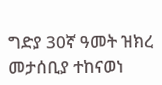ግድያ 30ኛ ዓመት ዝክረ መታሰቢያ ተከናወነ